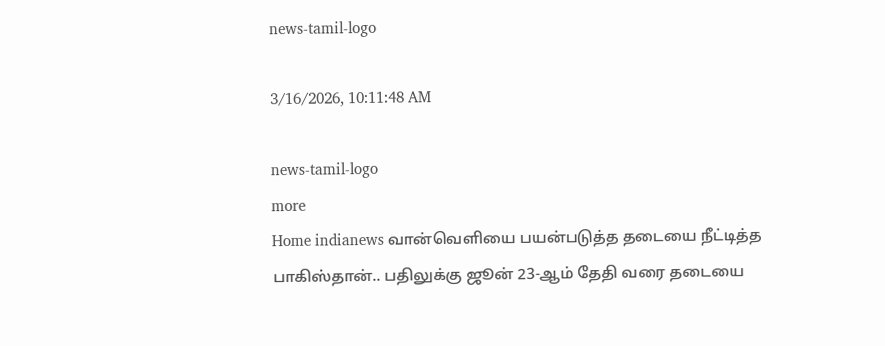news-tamil-logo

3/16/2026, 10:11:48 AM

news-tamil-logo
more
Home indianews வான்வெளியை பயன்படுத்த தடையை நீட்டித்த பாகிஸ்தான்.. பதிலுக்கு ஜூன் 23-ஆம் தேதி வரை தடையை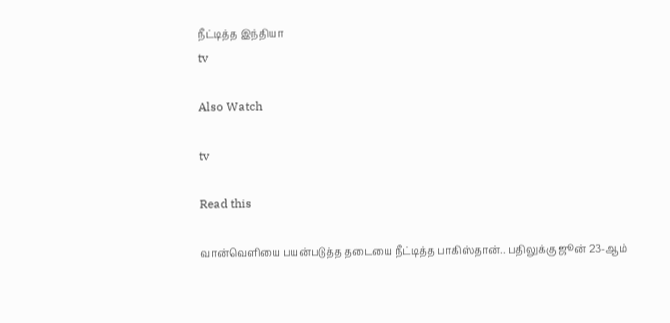நீட்டித்த இந்தியா
tv

Also Watch

tv

Read this

வான்வெளியை பயன்படுத்த தடையை நீட்டித்த பாகிஸ்தான்.. பதிலுக்கு ஜூன் 23-ஆம்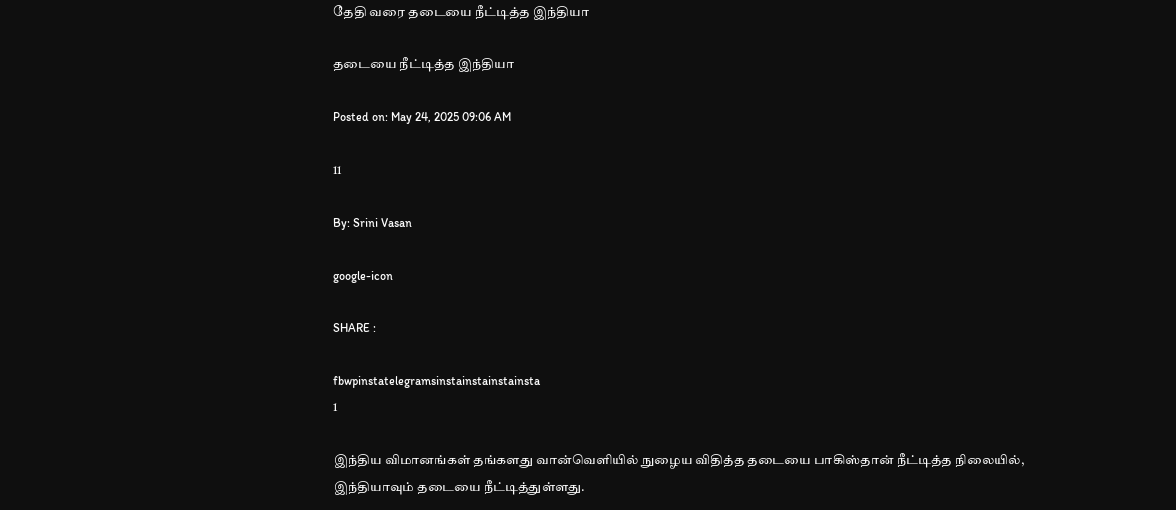தேதி வரை தடையை நீட்டித்த இந்தியா

தடையை நீட்டித்த இந்தியா

Posted on: May 24, 2025 09:06 AM

11

By: Srini Vasan

google-icon

SHARE :

fbwpinstatelegramsinstainstainstainsta
1

இந்திய விமானங்கள் தங்களது வான்வெளியில் நுழைய விதித்த தடையை பாகிஸ்தான் நீட்டித்த நிலையில், இந்தியாவும் தடையை நீட்டித்துள்ளது.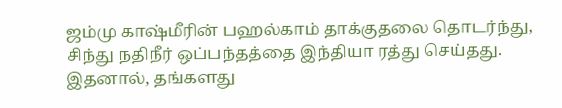ஜம்மு காஷ்மீரின் பஹல்காம் தாக்குதலை தொடர்ந்து, சிந்து நதிநீர் ஒப்பந்தத்தை இந்தியா ரத்து செய்தது. இதனால், தங்களது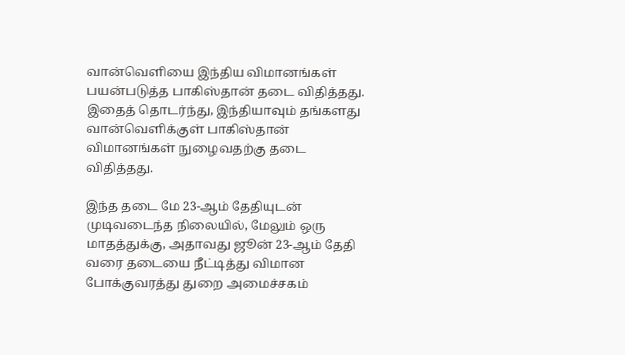வான்வெளியை இந்திய விமானங்கள் பயன்படுத்த பாகிஸ்தான் தடை விதித்தது. இதைத் தொடர்ந்து, இந்தியாவும் தங்களது வான்வெளிக்குள் பாகிஸ்தான் விமானங்கள் நுழைவதற்கு தடை விதித்தது.

இந்த தடை மே 23-ஆம் தேதியுடன் முடிவடைந்த நிலையில், மேலும் ஒரு மாதத்துக்கு, அதாவது ஜூன் 23-ஆம் தேதி வரை தடையை நீட்டித்து விமான போக்குவரத்து துறை அமைச்சகம்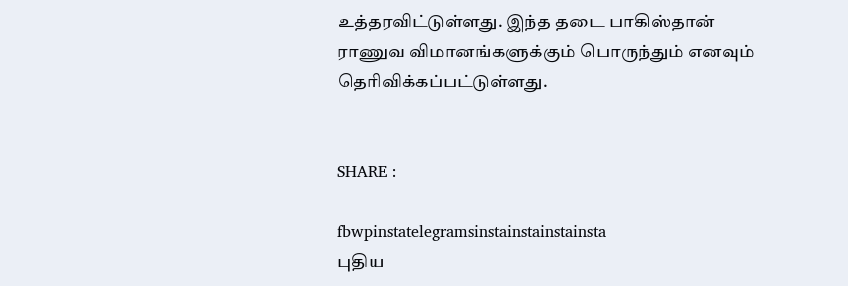உத்தரவிட்டுள்ளது. இந்த தடை பாகிஸ்தான் ராணுவ விமானங்களுக்கும் பொருந்தும் எனவும் தெரிவிக்கப்பட்டுள்ளது.


SHARE :

fbwpinstatelegramsinstainstainstainsta
புதிய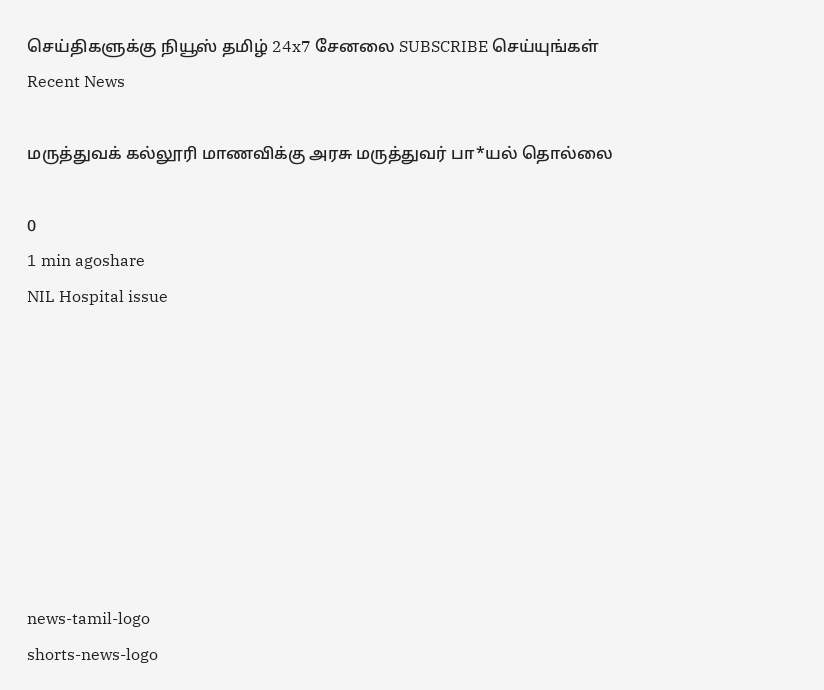செய்திகளுக்கு நியூஸ் தமிழ் 24x7 சேனலை SUBSCRIBE செய்யுங்கள்
Recent News

மருத்துவக் கல்லூரி மாணவிக்கு அரசு மருத்துவர் பா*யல் தொல்லை

0
1 min agoshare
NIL Hospital issue








news-tamil-logo
shorts-news-logo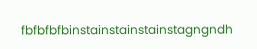fbfbfbfbinstainstainstainstagngndh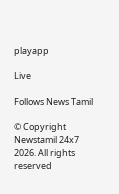playapp

Live

Follows News Tamil

© Copyright Newstamil 24x7 2026. All rights reserved